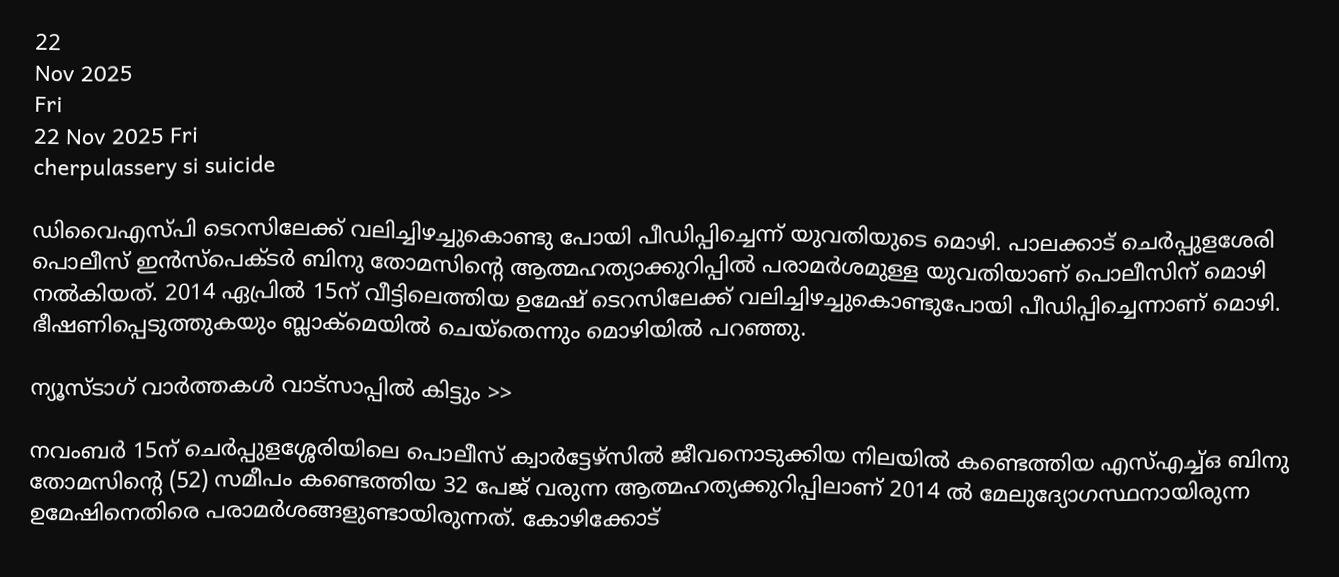22
Nov 2025
Fri
22 Nov 2025 Fri
cherpulassery si suicide

ഡിവൈഎസ്പി ടെറസിലേക്ക് വലിച്ചിഴച്ചുകൊണ്ടു പോയി പീഡിപ്പിച്ചെന്ന് യുവതിയുടെ മൊഴി. പാലക്കാട് ചെര്‍പ്പുളശേരി പൊലീസ് ഇന്‍സ്‌പെക്ടര്‍ ബിനു തോമസിന്റെ ആത്മഹത്യാക്കുറിപ്പില്‍ പരാമര്‍ശമുള്ള യുവതിയാണ് പൊലീസിന് മൊഴി നല്‍കിയത്. 2014 ഏപ്രില്‍ 15ന് വീട്ടിലെത്തിയ ഉമേഷ് ടെറസിലേക്ക് വലിച്ചിഴച്ചുകൊണ്ടുപോയി പീഡിപ്പിച്ചെന്നാണ് മൊഴി. ഭീഷണിപ്പെടുത്തുകയും ബ്ലാക്‌മെയില്‍ ചെയ്‌തെന്നും മൊഴിയില്‍ പറഞ്ഞു.

ന്യൂസ്ടാഗ് വാര്‍ത്തകള്‍ വാട്‌സാപ്പില്‍ കിട്ടും >>

നവംബര്‍ 15ന് ചെര്‍പ്പുളശ്ശേരിയിലെ പൊലീസ് ക്വാര്‍ട്ടേഴ്‌സില്‍ ജീവനൊടുക്കിയ നിലയില്‍ കണ്ടെത്തിയ എസ്എച്ച്ഒ ബിനു തോമസിന്റെ (52) സമീപം കണ്ടെത്തിയ 32 പേജ് വരുന്ന ആത്മഹത്യക്കുറിപ്പിലാണ് 2014 ല്‍ മേലുദ്യോഗസ്ഥനായിരുന്ന ഉമേഷിനെതിരെ പരാമര്‍ശങ്ങളുണ്ടായിരുന്നത്. കോഴിക്കോട്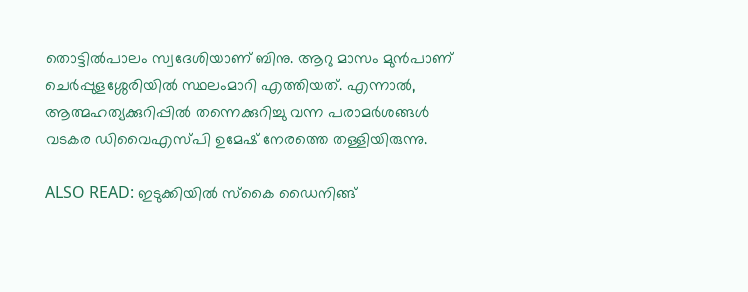തൊട്ടില്‍പാലം സ്വദേശിയാണ് ബിനു. ആറു മാസം മുന്‍പാണ് ചെര്‍പ്പുളശ്ശേരിയില്‍ സ്ഥലംമാറി എത്തിയത്. എന്നാല്‍, ആത്മഹത്യക്കുറിപ്പില്‍ തന്നെക്കുറിച്ചു വന്ന പരാമര്‍ശങ്ങള്‍ വടകര ഡിവൈഎസ്പി ഉമേഷ് നേരത്തെ തള്ളിയിരുന്നു.

ALSO READ: ഇടുക്കിയില്‍ സ്‌കൈ ഡൈനിങ്ങ്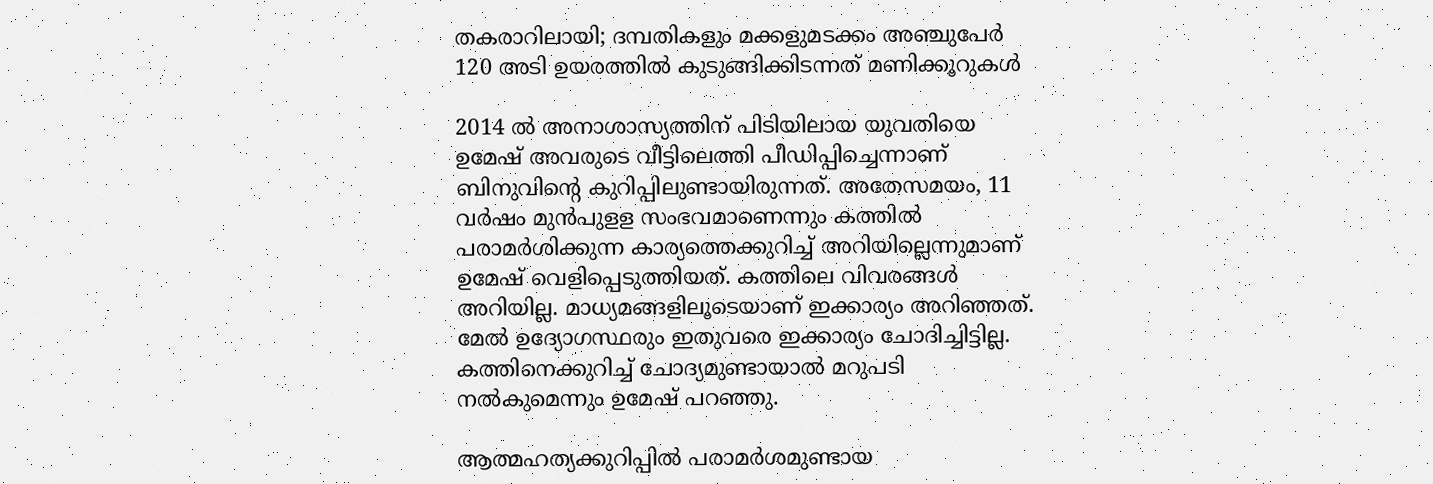തകരാറിലായി; ദമ്പതികളും മക്കളുമടക്കം അഞ്ചുപേര്‍ 120 അടി ഉയരത്തില്‍ കുടുങ്ങിക്കിടന്നത് മണിക്കൂറുകള്‍

2014 ല്‍ അനാശാസ്യത്തിന് പിടിയിലായ യുവതിയെ ഉമേഷ് അവരുടെ വീട്ടിലെത്തി പീഡിപ്പിച്ചെന്നാണ് ബിനുവിന്റെ കുറിപ്പിലുണ്ടായിരുന്നത്. അതേസമയം, 11 വര്‍ഷം മുന്‍പുളള സംഭവമാണെന്നും കത്തില്‍ പരാമര്‍ശിക്കുന്ന കാര്യത്തെക്കുറിച്ച് അറിയില്ലെന്നുമാണ് ഉമേഷ് വെളിപ്പെടുത്തിയത്. കത്തിലെ വിവരങ്ങള്‍ അറിയില്ല. മാധ്യമങ്ങളിലൂടെയാണ് ഇക്കാര്യം അറിഞ്ഞത്. മേല്‍ ഉദ്യോഗസ്ഥരും ഇതുവരെ ഇക്കാര്യം ചോദിച്ചിട്ടില്ല. കത്തിനെക്കുറിച്ച് ചോദ്യമുണ്ടായാല്‍ മറുപടി നല്‍കുമെന്നും ഉമേഷ് പറഞ്ഞു.

ആത്മഹത്യക്കുറിപ്പില്‍ പരാമര്‍ശമുണ്ടായ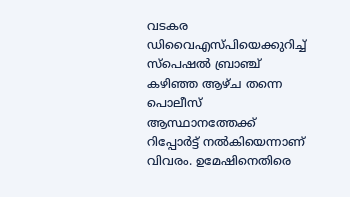വടകര ഡിവൈഎസ്പിയെക്കുറിച്ച് സ്‌പെഷല്‍ ബ്രാഞ്ച് കഴിഞ്ഞ ആഴ്ച തന്നെ പൊലീസ് ആസ്ഥാനത്തേക്ക് റിപ്പോര്‍ട്ട് നല്‍കിയെന്നാണ് വിവരം. ഉമേഷിനെതിരെ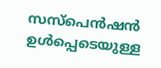സസ്‌പെന്‍ഷന്‍ ഉള്‍പ്പെടെയുള്ള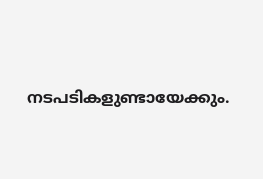നടപടികളുണ്ടായേക്കും.